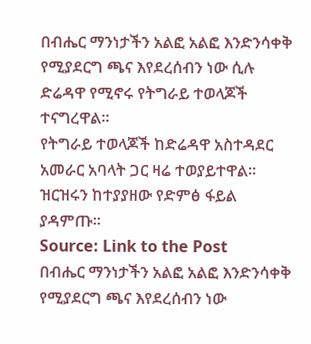በብሔር ማንነታችን አልፎ አልፎ እንድንሳቀቅ የሚያደርግ ጫና እየደረሰብን ነው ሲሉ ድሬዳዋ የሚኖሩ የትግራይ ተወላጆች ተናግረዋል።
የትግራይ ተወላጆች ከድሬዳዋ አስተዳደር አመራር አባላት ጋር ዛሬ ተወያይተዋል።
ዝርዝሩን ከተያያዘው የድምፅ ፋይል ያዳምጡ።
Source: Link to the Post
በብሔር ማንነታችን አልፎ አልፎ እንድንሳቀቅ የሚያደርግ ጫና እየደረሰብን ነው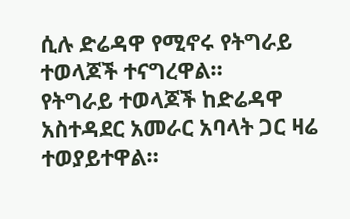ሲሉ ድሬዳዋ የሚኖሩ የትግራይ ተወላጆች ተናግረዋል።
የትግራይ ተወላጆች ከድሬዳዋ አስተዳደር አመራር አባላት ጋር ዛሬ ተወያይተዋል።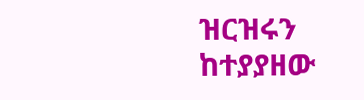ዝርዝሩን ከተያያዘው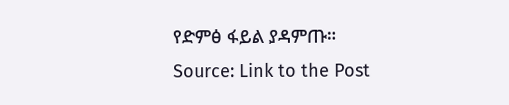የድምፅ ፋይል ያዳምጡ።
Source: Link to the Post